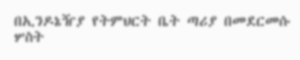በኢንዶኔዥያ የትምህርት ቤት ጣሪያ በመደርመሱ ሦስት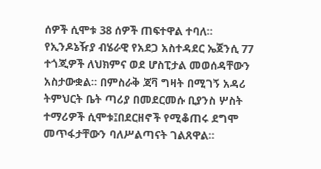ሰዎች ሲሞቱ 38 ሰዎች ጠፍተዋል ተባለ።
የኢንዶኔዥያ ብሄራዊ የአደጋ አስተዳደር ኤጀንሲ 77 ተጎጂዎች ለህክምና ወደ ሆስፒታል መወሰዳቸውን አስታውቋል። በምስራቅ ጃቫ ግዛት በሚገኝ አዳሪ ትምህርት ቤት ጣሪያ በመደርመሱ ቢያንስ ሦስት ተማሪዎች ሲሞቱ፤በደርዘኖች የሚቆጠሩ ደግሞ መጥፋታቸውን ባለሥልጣናት ገልጸዋል።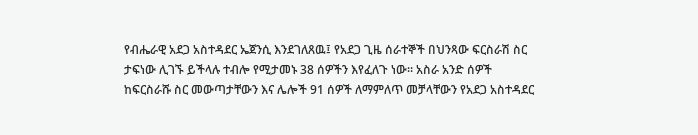የብሔራዊ አደጋ አስተዳደር ኤጀንሲ እንደገለጸዉ፤ የአደጋ ጊዜ ሰራተኞች በህንጻው ፍርስራሽ ስር ታፍነው ሊገኙ ይችላሉ ተብሎ የሚታመኑ 38 ሰዎችን እየፈለጉ ነው። አስራ አንድ ሰዎች ከፍርስራሹ ስር መውጣታቸውን እና ሌሎች 91 ሰዎች ለማምለጥ መቻላቸውን የአደጋ አስተዳደር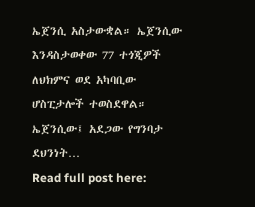ኤጀንሲ አስታውቋል። ኤጀንሲው እንዳስታወቀው 77 ተጎጂዎች ለህክምና ወደ አካባቢው ሆስፒታሎች ተወስደዋል። ኤጀንሲው፤ አደጋው የግንባታ ደህንነት…
Read full post here: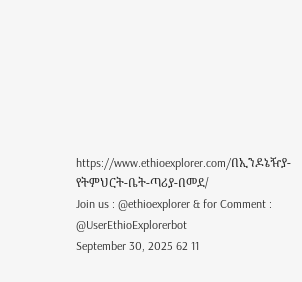https://www.ethioexplorer.com/በኢንዶኔዥያ-የትምህርት-ቤት-ጣሪያ-በመደ/
Join us : @ethioexplorer & for Comment : @UserEthioExplorerbot
September 30, 2025 62 11